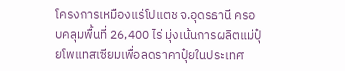โครงการเหมืองแร่โปแตช จ.อุดรธานี ครอบคลุมพื้นที่ 26,400 ไร่ มุ่งเน้นการผลิตแม่ปุ๋ยโพแทสเซียมเพื่อลดราคาปุ๋ยในประเทศ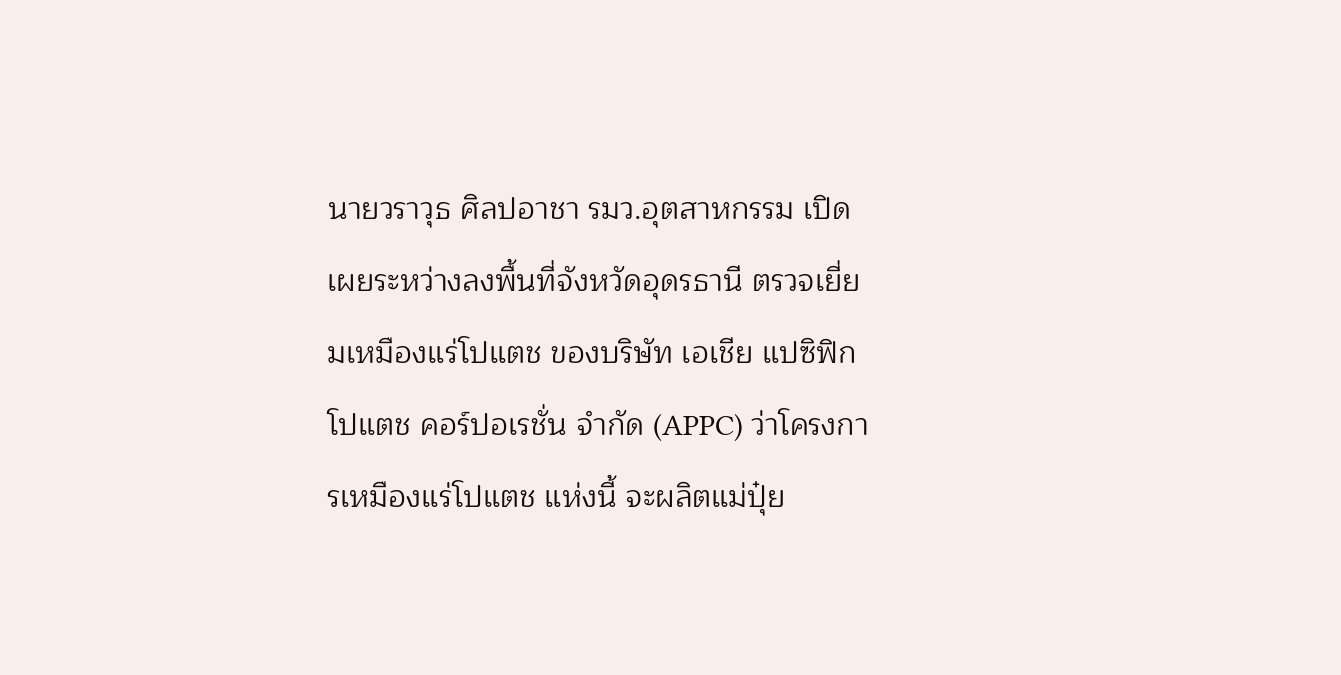นายวราวุธ ศิลปอาชา รมว.อุตสาหกรรม เปิดเผยระหว่างลงพื้นที่จังหวัดอุดรธานี ตรวจเยี่ยมเหมืองแร่โปแตช ของบริษัท เอเชีย แปซิฟิกโปแตช คอร์ปอเรชั่น จำกัด (APPC) ว่าโครงการเหมืองแร่โปแตช แห่งนี้ จะผลิตแม่ปุ๋ย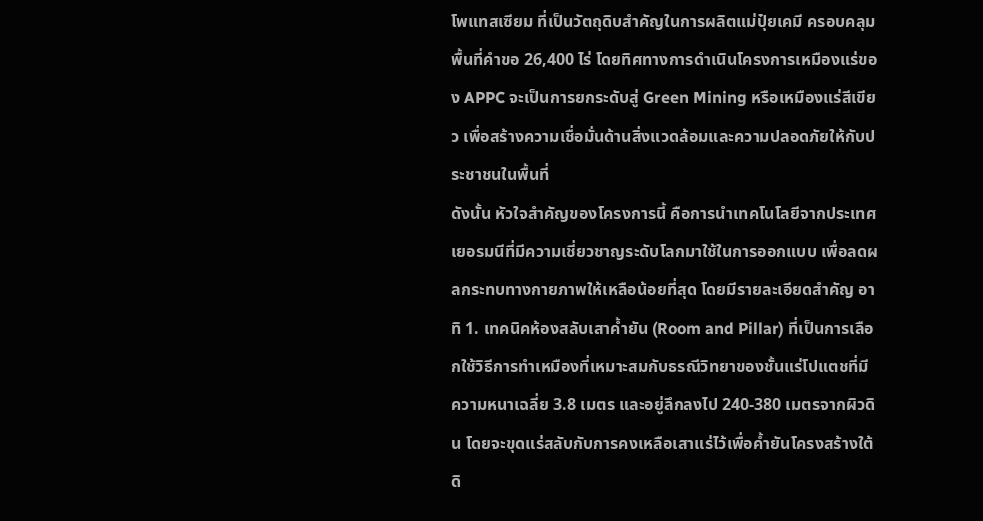โพแทสเซียม ที่เป็นวัตถุดิบสำคัญในการผลิตแม่ปุ๋ยเคมี ครอบคลุมพื้นที่คำขอ 26,400 ไร่ โดยทิศทางการดำเนินโครงการเหมืองแร่ของ APPC จะเป็นการยกระดับสู่ Green Mining หรือเหมืองแร่สีเขียว เพื่อสร้างความเชื่อมั่นด้านสิ่งแวดล้อมและความปลอดภัยให้กับประชาชนในพื้นที่
ดังนั้น หัวใจสำคัญของโครงการนี้ คือการนำเทคโนโลยีจากประเทศเยอรมนีที่มีความเชี่ยวชาญระดับโลกมาใช้ในการออกแบบ เพื่อลดผลกระทบทางกายภาพให้เหลือน้อยที่สุด โดยมีรายละเอียดสำคัญ อาทิ 1. เทคนิคห้องสลับเสาค้ำยัน (Room and Pillar) ที่เป็นการเลือกใช้วิธีการทำเหมืองที่เหมาะสมกับธรณีวิทยาของชั้นแร่โปแตชที่มีความหนาเฉลี่ย 3.8 เมตร และอยู่ลึกลงไป 240-380 เมตรจากผิวดิน โดยจะขุดแร่สลับกับการคงเหลือเสาแร่ไว้เพื่อค้ำยันโครงสร้างใต้ดิ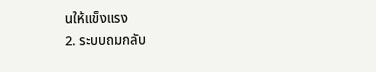นให้แข็งแรง
2. ระบบถมกลับ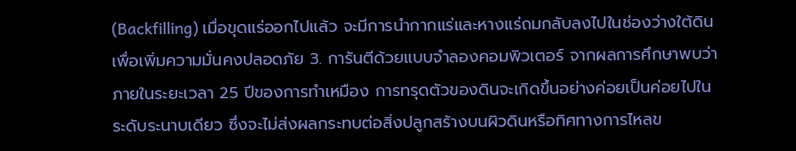(Backfilling) เมื่อขุดแร่ออกไปแล้ว จะมีการนำกากแร่และหางแร่ถมกลับลงไปในช่องว่างใต้ดินเพื่อเพิ่มความมั่นคงปลอดภัย 3. การันตีด้วยแบบจำลองคอมพิวเตอร์ จากผลการศึกษาพบว่า ภายในระยะเวลา 25 ปีของการทำเหมือง การทรุดตัวของดินจะเกิดขึ้นอย่างค่อยเป็นค่อยไปในระดับระนาบเดียว ซึ่งจะไม่ส่งผลกระทบต่อสิ่งปลูกสร้างบนผิวดินหรือทิศทางการไหลข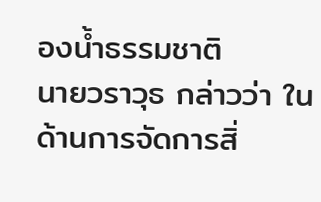องน้ำธรรมชาติ
นายวราวุธ กล่าวว่า ในด้านการจัดการสิ่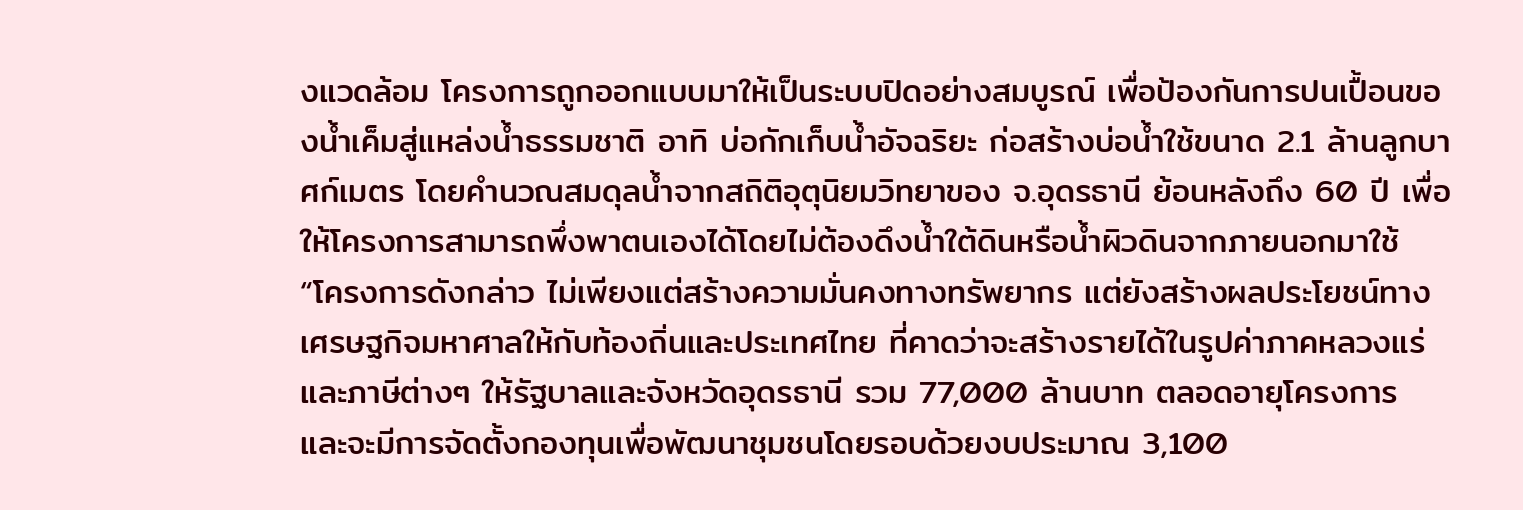งแวดล้อม โครงการถูกออกแบบมาให้เป็นระบบปิดอย่างสมบูรณ์ เพื่อป้องกันการปนเปื้อนของน้ำเค็มสู่แหล่งน้ำธรรมชาติ อาทิ บ่อกักเก็บน้ำอัจฉริยะ ก่อสร้างบ่อน้ำใช้ขนาด 2.1 ล้านลูกบาศก์เมตร โดยคำนวณสมดุลน้ำจากสถิติอุตุนิยมวิทยาของ จ.อุดรธานี ย้อนหลังถึง 60 ปี เพื่อให้โครงการสามารถพึ่งพาตนเองได้โดยไม่ต้องดึงน้ำใต้ดินหรือน้ำผิวดินจากภายนอกมาใช้
“โครงการดังกล่าว ไม่เพียงแต่สร้างความมั่นคงทางทรัพยากร แต่ยังสร้างผลประโยชน์ทางเศรษฐกิจมหาศาลให้กับท้องถิ่นและประเทศไทย ที่คาดว่าจะสร้างรายได้ในรูปค่าภาคหลวงแร่และภาษีต่างๆ ให้รัฐบาลและจังหวัดอุดรธานี รวม 77,000 ล้านบาท ตลอดอายุโครงการ และจะมีการจัดตั้งกองทุนเพื่อพัฒนาชุมชนโดยรอบด้วยงบประมาณ 3,100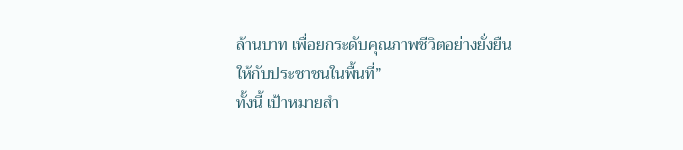ล้านบาท เพื่อยกระดับคุณภาพชีวิตอย่างยั่งยืนให้กับประชาชนในพื้นที่”
ทั้งนี้ เป้าหมายสำ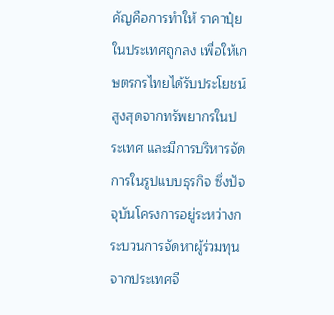คัญคือการทำให้ ราคาปุ๋ยในประเทศถูกลง เพื่อให้เกษตรกรไทยได้รับประโยชน์สูงสุดจากทรัพยากรในประเทศ และมีการบริหารจัดการในรูปแบบธุรกิจ ซึ่งปัจจุบันโครงการอยู่ระหว่างกระบวนการจัดหาผู้ร่วมทุนจากประเทศจี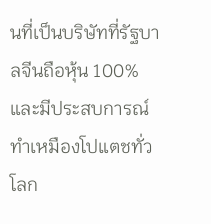นที่เป็นบริษัทที่รัฐบาลจีนถือหุ้น 100% และมีประสบการณ์ทำเหมืองโปแตชทั่วโลก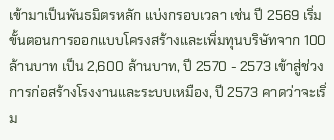เข้ามาเป็นพันธมิตรหลัก แบ่งกรอบเวลา เช่น ปี 2569 เริ่มขั้นตอนการออกแบบโครงสร้างและเพิ่มทุนบริษัทจาก 100 ล้านบาท เป็น 2,600 ล้านบาท, ปี 2570 - 2573 เข้าสู่ช่วงการก่อสร้างโรงงานและระบบเหมือง, ปี 2573 คาดว่าจะเริ่ม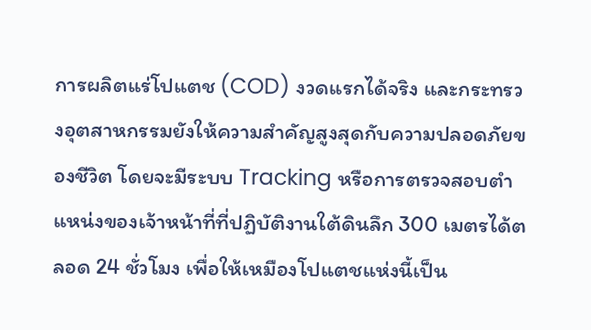การผลิตแร่โปแตช (COD) งวดแรกได้จริง และกระทรวงอุตสาหกรรมยังให้ความสำคัญสูงสุดกับความปลอดภัยของชีวิต โดยจะมีระบบ Tracking หรือการตรวจสอบตำแหน่งของเจ้าหน้าที่ที่ปฏิบัติงานใต้ดินลึก 300 เมตรได้ตลอด 24 ชั่วโมง เพื่อให้เหมืองโปแตชแห่งนี้เป็น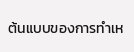ต้นแบบของการทำเห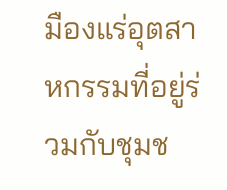มืองแร่อุตสาหกรรมที่อยู่ร่วมกับชุมช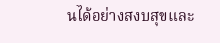นได้อย่างสงบสุขและ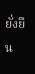ยั่งยืน